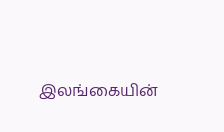இலங்கையின்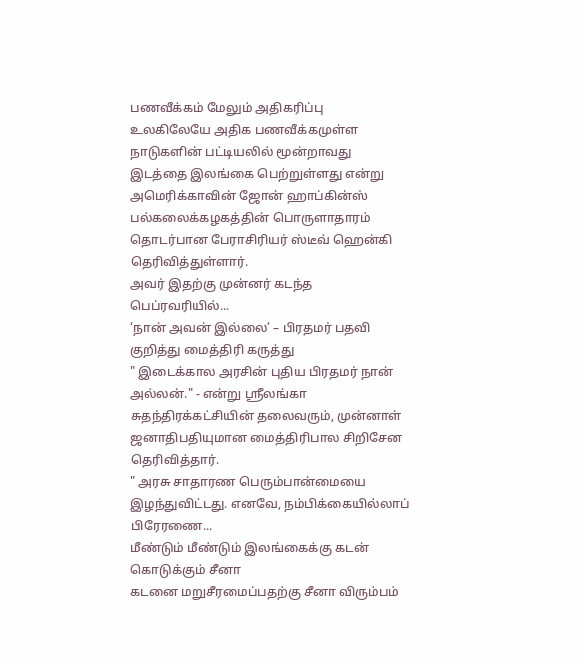பணவீக்கம் மேலும் அதிகரிப்பு
உலகிலேயே அதிக பணவீக்கமுள்ள நாடுகளின் பட்டியலில் மூன்றாவது இடத்தை இலங்கை பெற்றுள்ளது என்று அமெரிக்காவின் ஜோன் ஹாப்கின்ஸ் பல்கலைக்கழகத்தின் பொருளாதாரம் தொடர்பான பேராசிரியர் ஸ்டீவ் ஹென்கி தெரிவித்துள்ளார்.
அவர் இதற்கு முன்னர் கடந்த பெப்ரவரியில்...
‘நான் அவன் இல்லை’ – பிரதமர் பதவி குறித்து மைத்திரி கருத்து
" இடைக்கால அரசின் புதிய பிரதமர் நான் அல்லன்." - என்று ஶ்ரீலங்கா சுதந்திரக்கட்சியின் தலைவரும், முன்னாள் ஜனாதிபதியுமான மைத்திரிபால சிறிசேன தெரிவித்தார்.
" அரசு சாதாரண பெரும்பான்மையை இழந்துவிட்டது. எனவே, நம்பிக்கையில்லாப் பிரேரணை...
மீண்டும் மீண்டும் இலங்கைக்கு கடன் கொடுக்கும் சீனா
கடனை மறுசீரமைப்பதற்கு சீனா விரும்பம்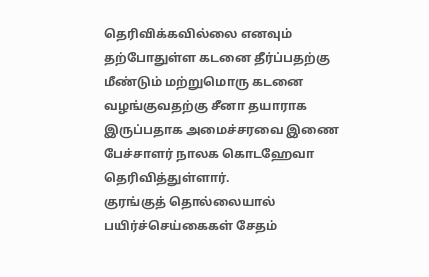தெரிவிக்கவில்லை எனவும் தற்போதுள்ள கடனை தீர்ப்பதற்கு மீண்டும் மற்றுமொரு கடனை வழங்குவதற்கு சீனா தயாராக இருப்பதாக அமைச்சரவை இணை பேச்சாளர் நாலக கொடஹேவா தெரிவித்துள்ளார்.
குரங்குத் தொல்லையால் பயிர்ச்செய்கைகள் சேதம்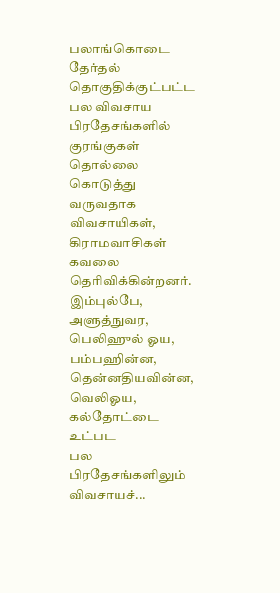பலாங்கொடை தேர்தல் தொகுதிக்குட்பட்ட பல விவசாய பிரதேசங்களில் குரங்குகள் தொல்லை கொடுத்து வருவதாக விவசாயிகள், கிராமவாசிகள் கவலை தெரிவிக்கின்றனர்.
இம்புல்பே, அளுத்நுவர, பெலிஹுல் ஓய, பம்பஹின்ன, தென்னதியவின்ன, வெலிஓய, கல்தோட்டை உட்பட
பல பிரதேசங்களிலும் விவசாயச்...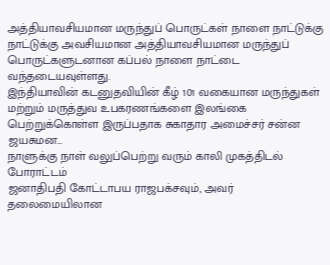அத்தியாவசியமான மருந்துப் பொருட்கள் நாளை நாட்டுக்கு
நாட்டுக்கு அவசியமான அத்தியாவசியமான மருந்துப் பொருட்களுடனான கப்பல் நாளை நாட்டை வந்தடையவுள்ளது.
இந்தியாவின் கடனுதவியின் கீழ் 101 வகையான மருந்துகள் மற்றும் மருத்துவ உபகரணங்களை இலங்கை பெற்றுக்கொள்ள இருப்பதாக சுகாதார அமைச்சர் சன்ன ஜயசுமன...
நாளுக்கு நாள் வலுப்பெற்று வரும் காலி முகத்திடல் போராட்டம்
ஜனாதிபதி கோட்டாபய ராஜபக்சவும், அவர் தலைமையிலான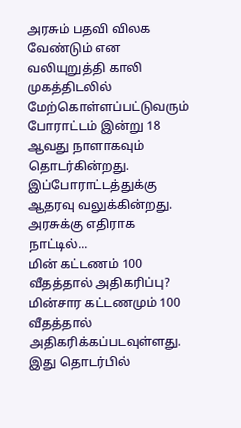அரசும் பதவி விலக வேண்டும் என வலியுறுத்தி காலி முகத்திடலில் மேற்கொள்ளப்பட்டுவரும் போராட்டம் இன்று 18 ஆவது நாளாகவும் தொடர்கின்றது.
இப்போராட்டத்துக்கு ஆதரவு வலுக்கின்றது.
அரசுக்கு எதிராக நாட்டில்...
மின் கட்டணம் 100 வீதத்தால் அதிகரிப்பு?
மின்சார கட்டணமும் 100 வீதத்தால் அதிகரிக்கப்படவுள்ளது.
இது தொடர்பில்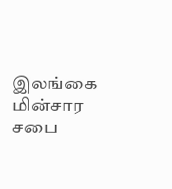இலங்கை மின்சார சபை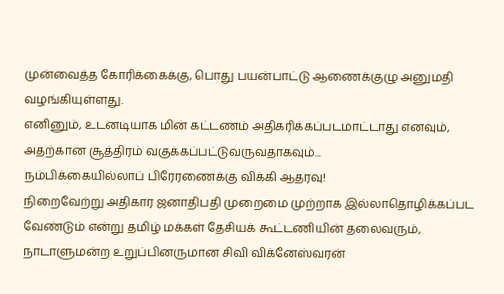முன்வைத்த கோரிக்கைக்கு, பொது பயன்பாட்டு ஆணைக்குழு அனுமதி வழங்கியுள்ளது.
எனினும், உடனடியாக மின் கட்டணம் அதிகரிக்கப்படமாட்டாது எனவும், அதற்கான சூத்திரம் வகுக்கப்பட்டுவருவதாகவும்...
நம்பிக்கையில்லாப் பிரேரணைக்கு விக்கி ஆதரவு!
நிறைவேற்று அதிகார ஜனாதிபதி முறைமை முற்றாக இல்லாதொழிக்கப்பட வேண்டும் என்று தமிழ் மக்கள் தேசியக் கூட்டணியின் தலைவரும், நாடாளுமன்ற உறுப்பினருமான சிவி விக்னேஸ்வரன்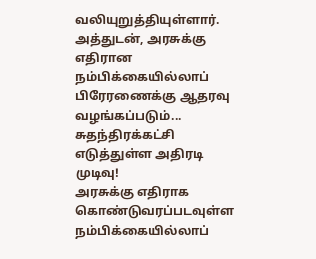வலியுறுத்தியுள்ளார்.
அத்துடன், அரசுக்கு எதிரான நம்பிக்கையில்லாப் பிரேரணைக்கு ஆதரவு வழங்கப்படும்...
சுதந்திரக்கட்சி எடுத்துள்ள அதிரடி முடிவு!
அரசுக்கு எதிராக கொண்டுவரப்படவுள்ள நம்பிக்கையில்லாப்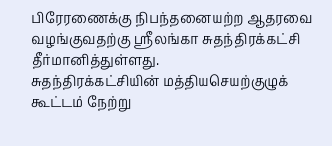பிரேரணைக்கு நிபந்தனையற்ற ஆதரவை வழங்குவதற்கு ஶ்ரீலங்கா சுதந்திரக்கட்சி தீர்மானித்துள்ளது.
சுதந்திரக்கட்சியின் மத்தியசெயற்குழுக் கூட்டம் நேற்று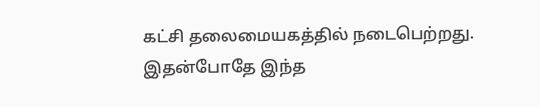கட்சி தலைமையகத்தில் நடைபெற்றது.
இதன்போதே இந்த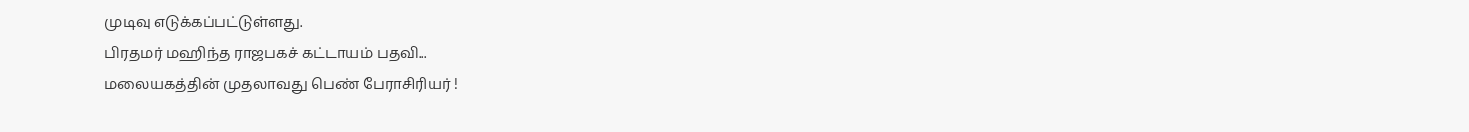முடிவு எடுக்கப்பட்டுள்ளது.
பிரதமர் மஹிந்த ராஜபகச் கட்டாயம் பதவி...
மலையகத்தின் முதலாவது பெண் பேராசிரியர் !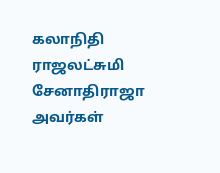கலாநிதி ராஜலட்சுமி சேனாதிராஜா அவர்கள்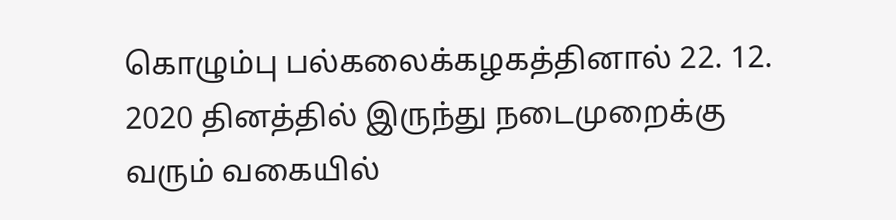கொழும்பு பல்கலைக்கழகத்தினால் 22. 12. 2020 தினத்தில் இருந்து நடைமுறைக்கு வரும் வகையில்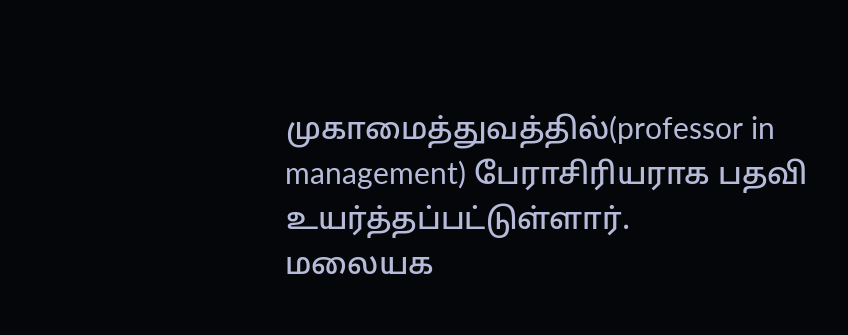முகாமைத்துவத்தில்(professor in management) பேராசிரியராக பதவி உயர்த்தப்பட்டுள்ளார்.
மலையக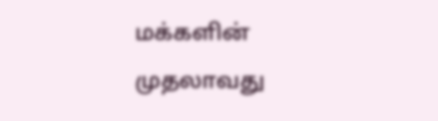மக்களின் முதலாவது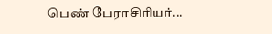பெண் பேராசிரியர்...